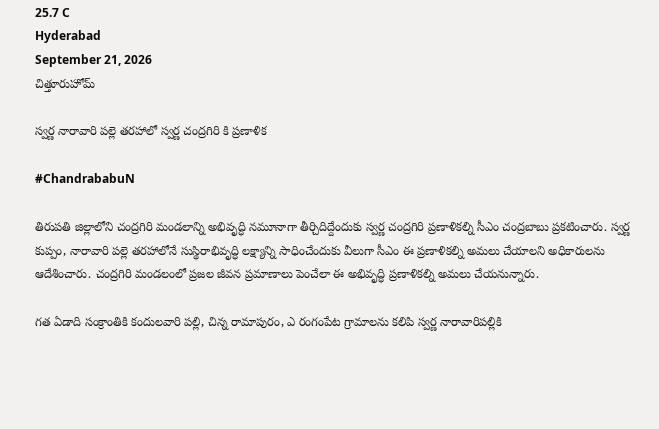25.7 C
Hyderabad
September 21, 2026
చిత్తూరుహోమ్

స్వర్ణ నారావారి పల్లె తరహాలో స్వర్ణ చంద్రగిరి కి ప్రణాళిక

#ChandrababuN

తిరుపతి జిల్లాలోని చంద్రగిరి మండలాన్ని అభివృద్ధి నమూనాగా తీర్చిదిద్దేందుకు స్వర్ణ చంద్రగిరి ప్రణాళికల్ని సీఎం చంద్రబాబు ప్రకటించారు. స్వర్ణ కుప్పం, నారావారి పల్లె తరహాలోనే సుస్థిరాభివృద్ధి లక్ష్యాన్ని సాధించేందుకు వీలుగా సీఎం ఈ ప్రణాళికల్ని అమలు చేయాలని అధికారులను ఆదేశించారు. చంద్రగిరి మండలంలో ప్రజల జీవన ప్రమాణాలు పెంచేలా ఈ అభివృద్ధి ప్రణాళికల్ని అమలు చేయనున్నారు.

గత ఏడాది సంక్రాంతికి కందులవారి పల్లి, చిన్న రామాపురం, ఎ రంగంపేట గ్రామాలను కలిపి స్వర్ణ నారావారిపల్లికి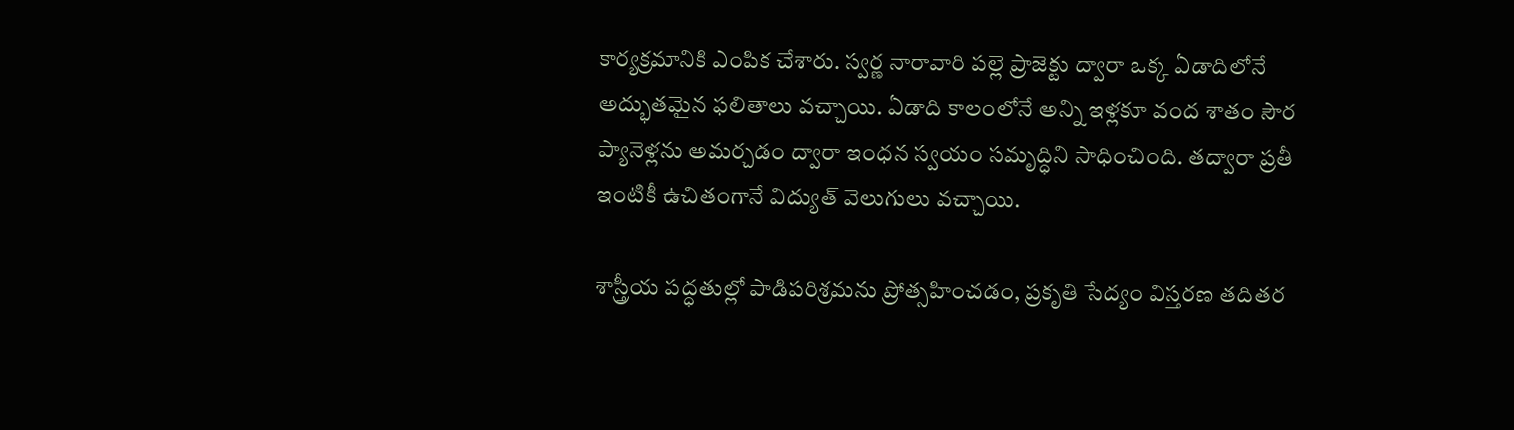కార్యక్రమానికి ఎంపిక చేశారు. స్వర్ణ నారావారి పల్లె ప్రాజెక్టు ద్వారా ఒక్క ఏడాదిలోనే అద్భుతమైన ఫలితాలు వచ్చాయి. ఏడాది కాలంలోనే అన్ని ఇళ్లకూ వంద శాతం సౌర ప్యానెళ్లను అమర్చడం ద్వారా ఇంధన స్వయం సమృద్ధిని సాధించింది. తద్వారా ప్రతీ ఇంటికీ ఉచితంగానే విద్యుత్ వెలుగులు వచ్చాయి.

శాస్త్రీయ పద్ధతుల్లో పాడిపరిశ్రమను ప్రోత్సహించడం, ప్రకృతి సేద్యం విస్తరణ తదితర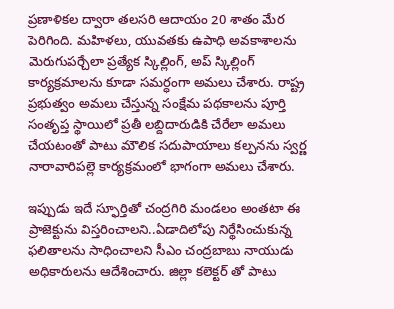ప్రణాళికల ద్వారా తలసరి ఆదాయం 20 శాతం మేర పెరిగింది. మహిళలు, యువతకు ఉపాధి అవకాశాలను మెరుగుపర్చేలా ప్రత్యేక స్కిల్లింగ్, అప్ స్కిల్లింగ్ కార్యక్రమాలను కూడా సమర్ధంగా అమలు చేశారు. రాష్ట్ర ప్రభుత్వం అమలు చేస్తున్న సంక్షేమ పథకాలను పూర్తి సంతృప్త స్థాయిలో ప్రతీ లబ్దిదారుడికి చేరేలా అమలు చేయటంతో పాటు మౌలిక సదుపాయాలు కల్పనను స్వర్ణ నారావారిపల్లె కార్యక్రమంలో భాగంగా అమలు చేశారు.

ఇప్పుడు ఇదే స్ఫూర్తితో చంద్రగిరి మండలం అంతటా ఈ ప్రాజెక్టును విస్తరించాలని..ఏడాదిలోపు నిర్థేసించుకున్న ఫలితాలను సాధించాలని సీఎం చంద్రబాబు నాయుడు అధికారులను ఆదేశించారు. జిల్లా కలెక్టర్ తో పాటు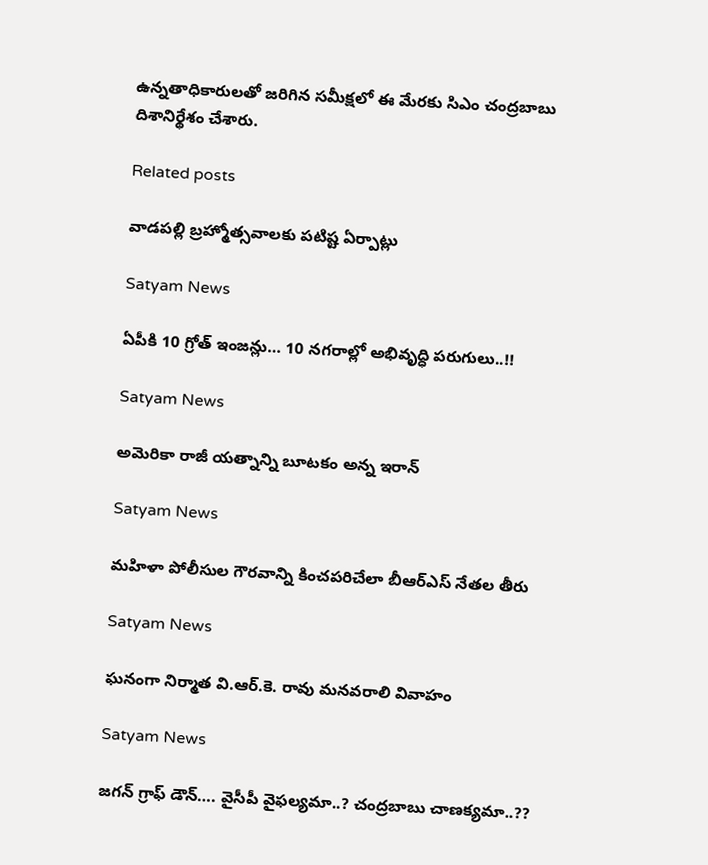ఉన్నతాధికారులతో జరిగిన సమీక్షలో ఈ మేరకు సిఎం చంద్రబాబు దిశానిర్థేశం చేశారు.

Related posts

వాడపల్లి బ్రహ్మోత్సవాలకు పటిష్ట ఏర్పాట్లు

Satyam News

ఏపీకి 10 గ్రోత్‌ ఇంజన్లు… 10 నగరాల్లో అభివృద్ధి పరుగులు..!!

Satyam News

అమెరికా రాజీ యత్నాన్ని బూటకం అన్న ఇరాన్

Satyam News

మహిళా పోలీసుల గౌరవాన్ని కించపరిచేలా బీఆర్‌ఎస్‌ నేతల తీరు

Satyam News

ఘనంగా నిర్మాత వి.ఆర్.కె. రావు మనవరాలి వివాహం

Satyam News

జగన్‌ గ్రాఫ్‌ డౌన్‌…. వైసీపీ వైఫల్యమా..? చంద్రబాబు చాణక్యమా..??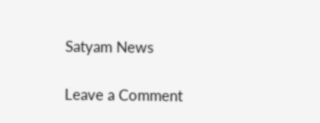Satyam News

Leave a Comment